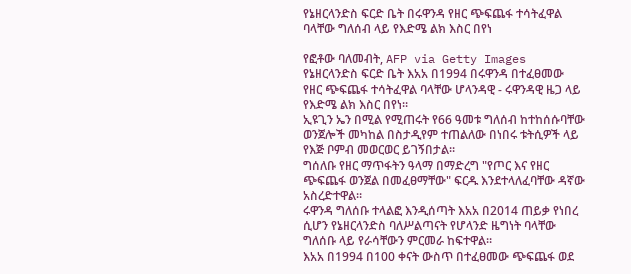የኔዘርላንድስ ፍርድ ቤት በሩዋንዳ የዘር ጭፍጨፋ ተሳትፈዋል ባላቸው ግለሰብ ላይ የእድሜ ልክ እስር በየነ

የፎቶው ባለመብት, AFP via Getty Images
የኔዘርላንድስ ፍርድ ቤት እአአ በ1994 በሩዋንዳ በተፈፀመው የዘር ጭፍጨፋ ተሳትፈዋል ባላቸው ሆላንዳዊ - ሩዋንዳዊ ዜጋ ላይ የእድሜ ልክ እስር በየነ።
ኢዩጊን ኤን በሚል የሚጠሩት የ66 ዓመቱ ግለሰብ ከተከሰሱባቸው ወንጀሎች መካከል በስታዲየም ተጠልለው በነበሩ ቱትሲዎች ላይ የእጅ ቦምብ መወርወር ይገኝበታል።
ግሰለቡ የዘር ማጥፋትን ዓላማ በማድረግ "የጦር እና የዘር ጭፍጨፋ ወንጀል በመፈፀማቸው" ፍርዱ እንደተላለፈባቸው ዳኛው አስረድተዋል።
ሩዋንዳ ግለሰቡ ተላልፎ እንዲሰጣት እአአ በ2014 ጠይቃ የነበረ ሲሆን የኔዘርላንድስ ባለሥልጣናት የሆላንድ ዜግነት ባላቸው ግለሰቡ ላይ የራሳቸውን ምርመራ ከፍተዋል።
እአአ በ1994 በ100 ቀናት ውስጥ በተፈፀመው ጭፍጨፋ ወደ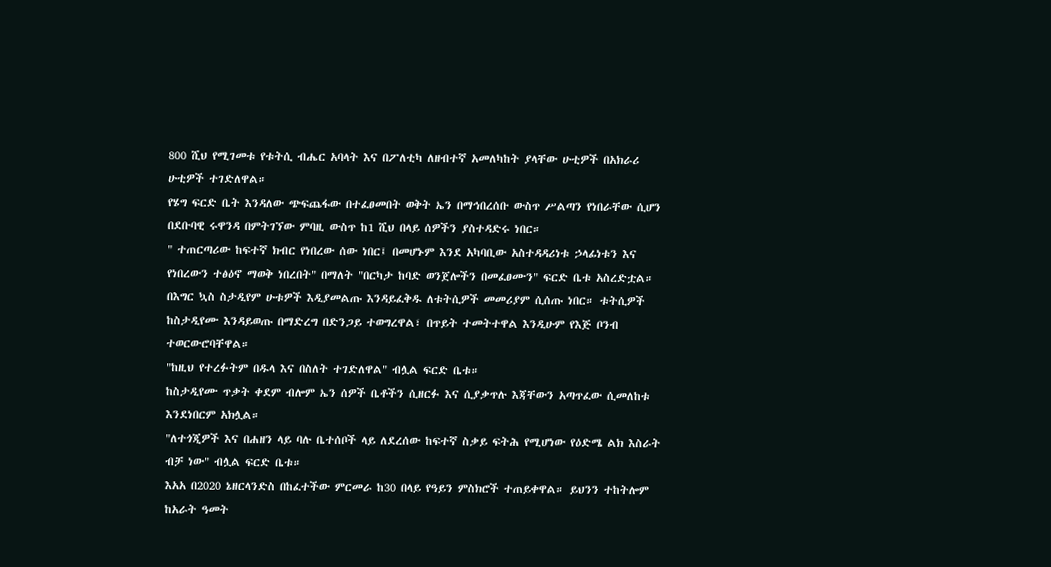800 ሺህ የሚገመቱ የቱትሲ ብሔር አባላት እና በፖለቲካ ለዘብተኛ አመለካከት ያላቸው ሁቲዎች በአክራሪ ሁቲዎች ተገድለዋል።
የሄግ ፍርድ ቤት እንዳለው ጭፍጨፋው በተፈፀመበት ወቅት ኤን በማኅበረሰቡ ውስጥ ሥልጣን የነበራቸው ሲሆን በደቡባዊ ሩዋንዳ በምትገኘው ምባዚ ውስጥ ከ1 ሺህ በላይ ሰዎችን ያስተዳድሩ ነበር።
" ተጠርጣሪው ከፍተኛ ክብር የነበረው ሰው ነበር፤ በመሆኑም እንደ አካባቢው አስተዳዳሪነቱ ኃላፊነቱን እና የነበረውን ተፅዕኖ ማወቅ ነበረበት" በማለት "በርካታ ከባድ ወንጀሎችን በመፈፀሙን" ፍርድ ቤቱ አስረድቷል።
በእግር ኳስ ስታዲየም ሁቱዎች እዲያመልጡ እንዳይፈቅዱ ለቱትሲዎች መመሪያም ሲሰጡ ነበር። ቱትሲዎች ከስታዲየሙ እንዳይወጡ በማድረግ በድንጋይ ተወግረዋል፣ በጥይት ተመትተዋል እንዲሁም የእጅ ቦንብ ተወርውሮባቸዋል።
"ከዚህ የተረፉትም በዱላ እና በስለት ተገድለዋል" ብሏል ፍርድ ቤቱ።
ከስታዲየሙ ጥቃት ቀደም ብሎም ኤን ሰዎች ቤቶችን ሲዘርፉ እና ሲያቃጥሉ እጃቸውን አጣጥፈው ሲመለከቱ እንደነበርም አክሏል።
"ለተጎጂዎች እና በሐዘን ላይ ባሉ ቤተሰቦች ላይ ለደረሰው ከፍተኛ ስቃይ ፍትሕ የሚሆነው የዕድሜ ልክ እስራት ብቻ ነው" ብሏል ፍርድ ቤቱ።
እአአ በ2020 ኔዘርላንድስ በከፈተችው ምርመራ ከ30 በላይ የዓይን ምስክሮች ተጠይቀዋል። ይህንን ተከትሎም ከአራት ዓመት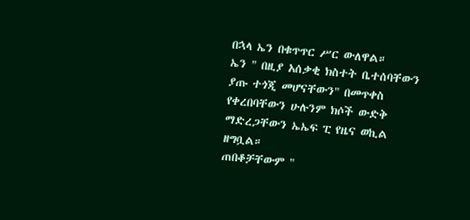በኋላ ኤን በቁጥጥር ሥር ውለዋል።
ኤን " በዚያ አሰቃቂ ክስተት ቤተሰባቸውን ያጡ ተጎጂ መሆናቸውን" በመጥቀስ የቀረበባቸውን ሁሉንም ክሶች ውድቅ ማድረጋቸውን ኤኤፍ ፒ የዜና ወኪል ዘግቧል።
ጠበቆቻቸውም "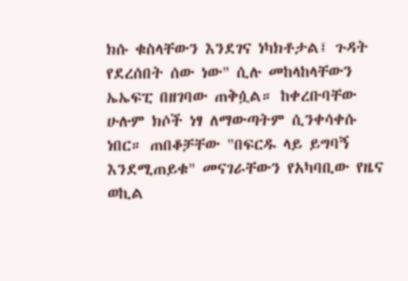ክሱ ቁስላቸውን እንደገና ነካክቶታል፤ ጉዳት የደረሰበት ሰው ነው" ሲሉ መከላከላቸውን ኤኤፍፒ በዘገባው ጠቅሷል። ከቀረቡባቸው ሁሉም ክሶች ነፃ ለማውጣትም ሲንቀሳቀሱ ነበር። ጠበቆቻቸው "በፍርዱ ላይ ይግባኝ እንደሚጠይቁ" መናገራቸውን የአካባቢው የዜና ወኪል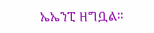ኤኤንፒ ዘግቧል።